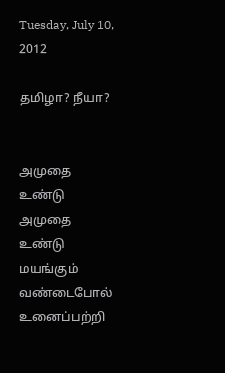Tuesday, July 10, 2012

தமிழா? நீயா?


அமுதை உண்டு அமுதை உண்டு
மயங்கும் வண்டைபோல்
உனைப்பற்றி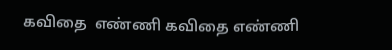கவிதை  எண்ணி கவிதை எண்ணி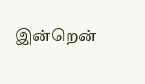இன்றென்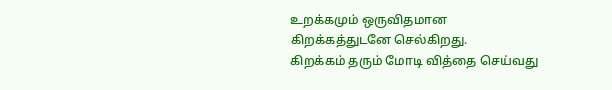உறக்கமும் ஒருவிதமான
கிறக்கத்துடனே செல்கிறது.
கிறக்கம் தரும் மோடி வித்தை செய்வது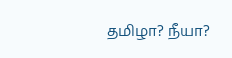தமிழா? நீயா?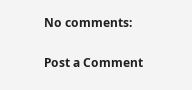No comments:

Post a Comment